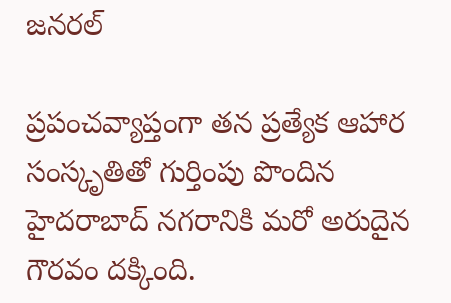జనరల్

ప్రపంచవ్యాప్తంగా తన ప్రత్యేక ఆహార సంస్కృతితో గుర్తింపు పొందిన హైదరాబాద్ నగరానికి మరో అరుదైన గౌరవం దక్కింది.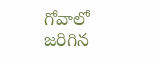గోవాలో జరిగిన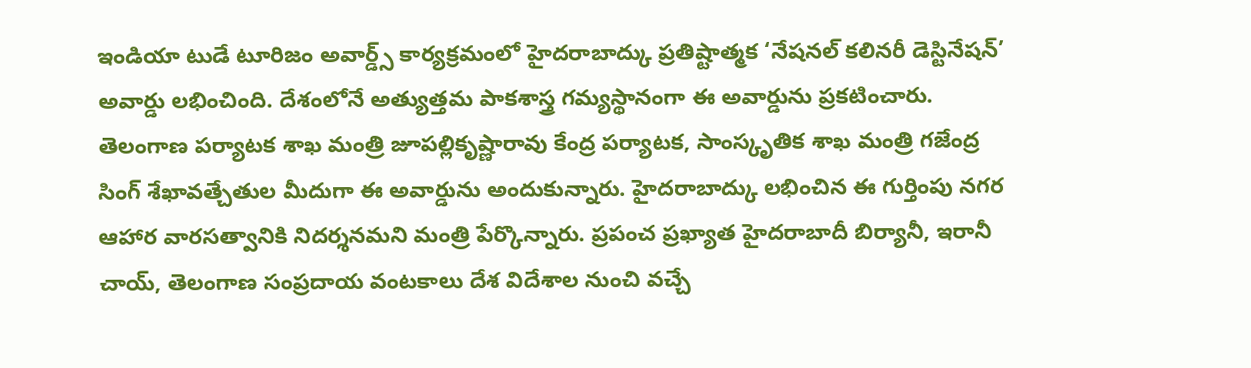ఇండియా టుడే టూరిజం అవార్డ్స్ కార్యక్రమంలో హైదరాబాద్కు ప్రతిష్టాత్మక ‘నేషనల్ కలినరీ డెస్టినేషన్’ అవార్డు లభించింది. దేశంలోనే అత్యుత్తమ పాకశాస్త్ర గమ్యస్థానంగా ఈ అవార్డును ప్రకటించారు.
తెలంగాణ పర్యాటక శాఖ మంత్రి జూపల్లికృష్ణారావు కేంద్ర పర్యాటక, సాంస్కృతిక శాఖ మంత్రి గజేంద్ర సింగ్ శేఖావత్చేతుల మీదుగా ఈ అవార్డును అందుకున్నారు. హైదరాబాద్కు లభించిన ఈ గుర్తింపు నగర ఆహార వారసత్వానికి నిదర్శనమని మంత్రి పేర్కొన్నారు. ప్రపంచ ప్రఖ్యాత హైదరాబాదీ బిర్యానీ, ఇరానీ చాయ్, తెలంగాణ సంప్రదాయ వంటకాలు దేశ విదేశాల నుంచి వచ్చే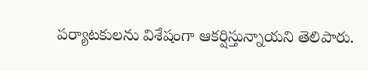పర్యాటకులను విశేషంగా ఆకర్షిస్తున్నాయని తెలిపారు.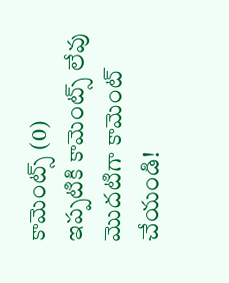కామెంట్స్ (0)
ఇప్పటికి కామెంట్స్ లేవు
మొదటిగా కామెంట్ చేయండి!